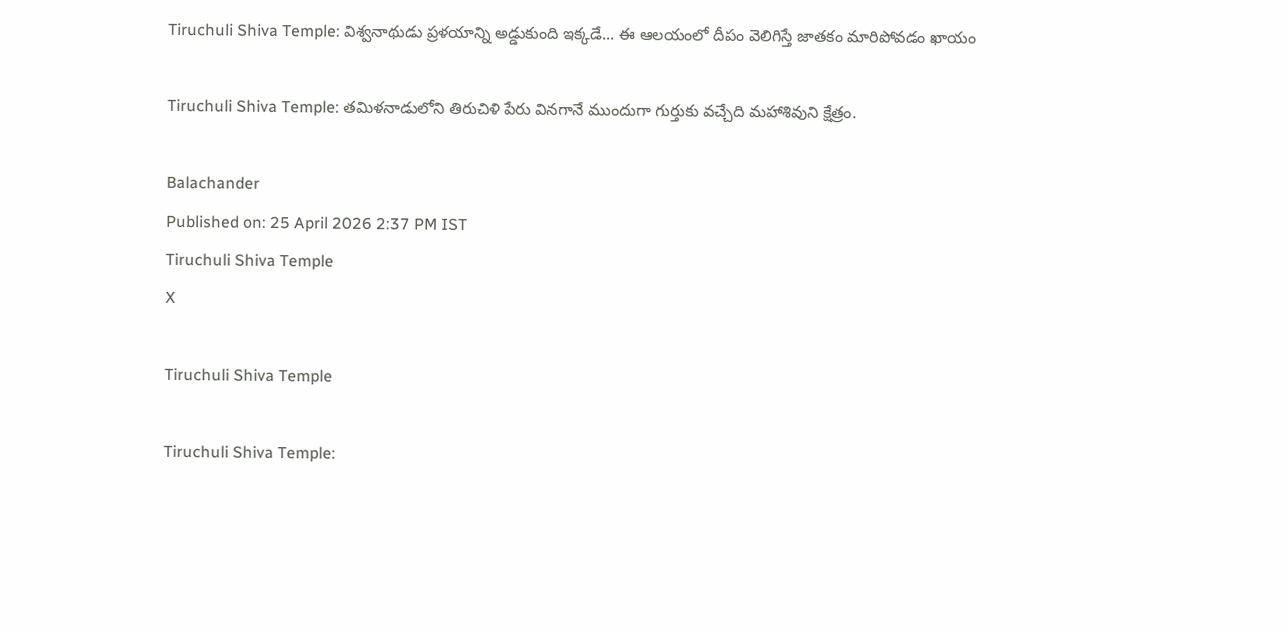Tiruchuli Shiva Temple: విశ్వనాథుడు ప్రళయాన్ని అడ్డుకుంది ఇక్కడే... ఈ ఆలయంలో దీపం వెలిగిస్తే జాతకం మారిపోవడం ఖాయం

Tiruchuli Shiva Temple: తమిళనాడులోని తిరుచిళి పేరు వినగానే ముందుగా గుర్తుకు వచ్చేది మహాశివుని క్షేత్రం.

Balachander
Published on: 25 April 2026 2:37 PM IST
Tiruchuli Shiva Temple
X

Tiruchuli Shiva Temple

Tiruchuli Shiva Temple: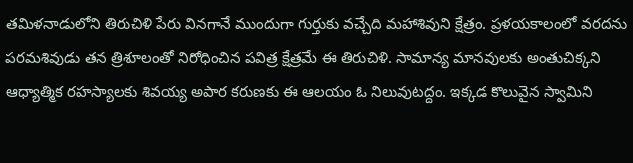తమిళనాడులోని తిరుచిళి పేరు వినగానే ముందుగా గుర్తుకు వచ్చేది మహాశివుని క్షేత్రం. ప్రళయకాలంలో వరదను పరమశివుడు తన త్రిశూలంతో నిరోధించిన పవిత్ర క్షేత్రమే ఈ తిరుచిళి. సామాన్య మానవులకు అంతుచిక్కని ఆధ్యాత్మిక రహస్యాలకు శివయ్య అపార కరుణకు ఈ ఆలయం ఓ నిలువుటద్దం. ఇక్కడ కొలువైన స్వామిని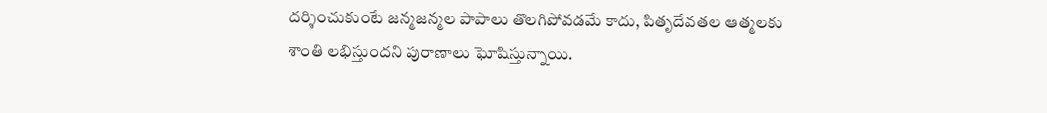దర్శించుకుంటే జన్మజన్మల పాపాలు తొలగిపోవడమే కాదు, పితృదేవతల ఆత్మలకు శాంతి లభిస్తుందని పురాణాలు ఘోషిస్తున్నాయి.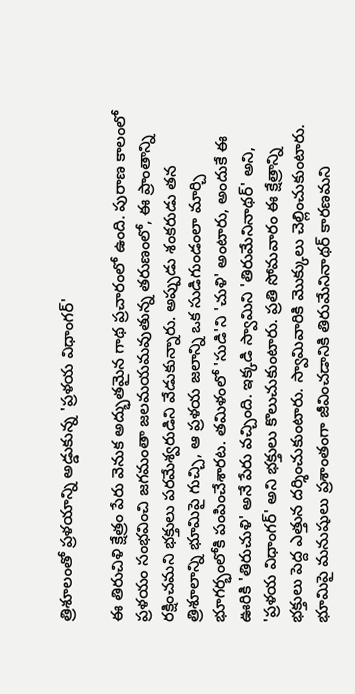త్రిశూలంతో ప్రళయాన్ని అడ్డుకున్న 'ప్రళయ విధాంగర్'

ఈ తిరుచిళి క్షేత్రం పేరు వెనుక అద్భుతమైన గాథ ప్రచారంలో ఉంది. పురాణ కాలంలో ప్రళయం సంభవించి జగమంతా జలమయమవుతున్న తరుణంలో, ఈ ప్రాంతాన్ని రక్షించమని భక్తులు పరమేశ్వరుడిని వేడుకున్నారు. అప్పుడు శంకరుడు తన త్రిశూలాన్ని భూమిపై గుచ్చి, ఆ ప్రళయ జలాన్ని ఒక సుడిగుండంలా మార్చి భూగర్భంలోకి పంపించేశారట. తమిళంలో 'సుడి'ని 'చుళి' అంటారు, అందుకే ఈ ఊరికి 'తిరుచుళి' అనే పేరు వచ్చింది. ఇక్కడి స్వామిని 'తిరుమేనినాథర్' అని, 'ప్రళయ విధాంగర్' అని భక్తులు కొలుచుకుంటారు. ప్రతి సోమవారం ఈ క్షేత్రాన్ని భక్తులు పెద్ద ఎత్తున దర్శించుకుంటారు. స్వామివారికి మొక్కులు చెల్లించుకుంటారు. భూమిపై మనుషులు ప్రశాంతంగా జీవించడానికి తిరుమేనినాథర్‌ కారణమని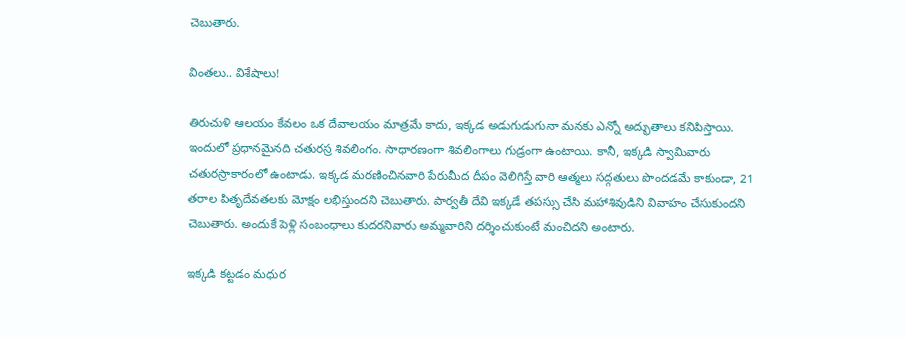చెబుతారు.

వింతలు.. విశేషాలు!

తిరుచుళి ఆలయం కేవలం ఒక దేవాలయం మాత్రమే కాదు, ఇక్కడ అడుగుడుగునా మనకు ఎన్నో అద్భుతాలు కనిపిస్తాయి. ఇందులో ప్రధానమైనది చతురస్ర శివలింగం. సాధారణంగా శివలింగాలు గుడ్రంగా ఉంటాయి. కానీ, ఇక్కడి స్వామివారు చతురస్రాకారంలో ఉంటాడు. ఇక్కడ మరణించినవారి పేరుమీద దీపం వెలిగిస్తే వారి ఆత్మలు సద్గతులు పొందడమే కాకుండా, 21 తరాల పితృదేవతలకు మోక్షం లభిస్తుందని చెబుతారు. పార్వతీ దేవి ఇక్కడే తపస్సు చేసి మహాశివుడిని వివాహం చేసుకుందని చెబుతారు. అందుకే పెళ్లి సంబంధాలు కుదరనివారు అమ్మవారిని దర్శించుకుంటే మంచిదని అంటారు.

ఇక్కడి కట్టడం మధుర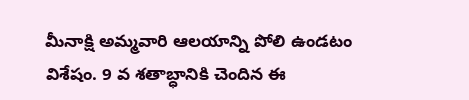మీనాక్షి అమ్మవారి ఆలయాన్ని పోలి ఉండటం విశేషం. 9 వ శతాబ్ధానికి చెందిన ఈ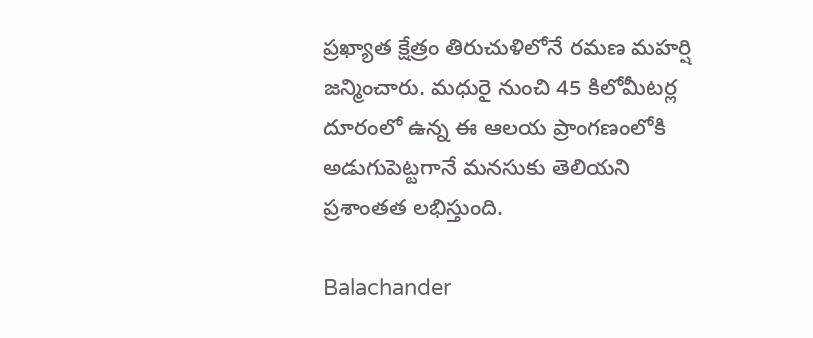ప్రఖ్యాత క్షేత్రం తిరుచుళిలోనే రమణ మహర్షి జన్మించారు. మధురై నుంచి 45 కిలోమీటర్ల దూరంలో ఉన్న ఈ ఆలయ ప్రాంగణంలోకి అడుగుపెట్టగానే మనసుకు తెలియని ప్రశాంతత లభిస్తుంది.

Balachander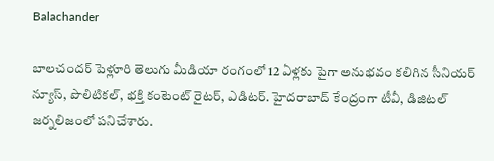Balachander

బాలచందర్ పెళ్లూరి తెలుగు మీడియా రంగంలో 12 ఏళ్లకు పైగా అనుభవం కలిగిన సీనియర్ న్యూస్, పొలిటికల్, భక్తి కంటెంట్ రైటర్, ఎడిటర్. హైదరాబాద్ కేంద్రంగా టీవీ, డిజిటల్ జర్నలిజంలో పనిచేశారు.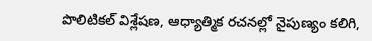పొలిటికల్ విశ్లేషణ, ఆధ్యాత్మిక రచనల్లో నైపుణ్యం కలిగి,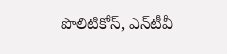పొలిటికోస్, ఎన్‌టీవీ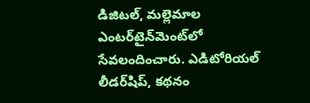డిజిటల్, మల్లెమాల ఎంటర్‌టైన్‌మెంట్‌లో సేవలందించారు. ఎడిటోరియల్ లీడర్‌షిప్, కథనం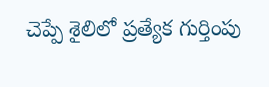చెప్పే శైలిలో ప్రత్యేక గుర్తింపు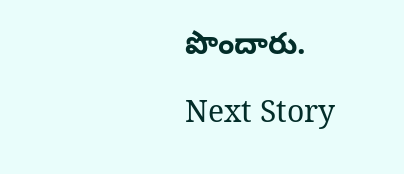పొందారు.

Next Story